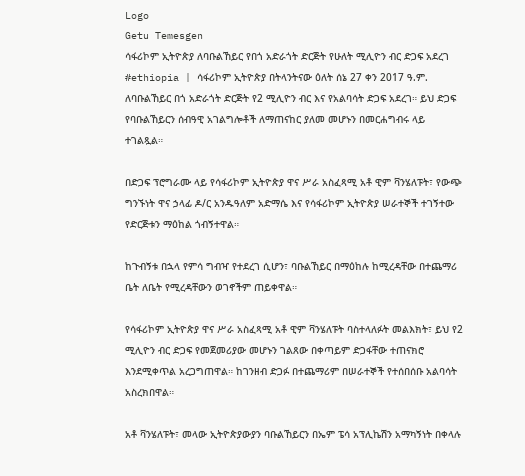Logo
Getu Temesgen
ሳፋሪኮም ኢትዮጵያ ለባቡልኸይር የበጎ አድራጎት ድርጅት የሁለት ሚሊዮን ብር ድጋፍ አደረገ
#ethiopia | ሳፋሪኮም ኢትዮጵያ በትላንትናው ዕለት ሰኔ 27 ቀን 2017 ዓ.ም. ለባቡልኸይር በጎ አድራጎት ድርጅት የ2 ሚሊዮን ብር እና የአልባሳት ድጋፍ አደረገ። ይህ ድጋፍ የባቡልኸይርን ሰብዓዊ አገልግሎቶች ለማጠናከር ያለመ መሆኑን በመርሐግብሩ ላይ ተገልጿል።

በድጋፍ ፕሮግራሙ ላይ የሳፋሪኮም ኢትዮጵያ ዋና ሥራ አስፈጻሚ አቶ ዊም ቫንሄለፑት፣ የውጭ ግንኙነት ዋና ኃላፊ ዶ/ር አንዱዓለም አድማሴ እና የሳፋሪኮም ኢትዮጵያ ሠራተኞች ተገኝተው የድርጅቱን ማዕከል ጎብኝተዋል።

ከጉብኝቱ በኋላ የምሳ ግብዣ የተደረገ ሲሆን፣ ባቡልኸይር በማዕከሉ ከሚረዳቸው በተጨማሪ ቤት ለቤት የሚረዳቸውን ወገኖችም ጠይቀዋል።

የሳፋሪኮም ኢትዮጵያ ዋና ሥራ አስፈጻሚ አቶ ዊም ቫንሄለፑት ባስተላለፉት መልእክት፣ ይህ የ2 ሚሊዮን ብር ድጋፍ የመጀመሪያው መሆኑን ገልጸው በቀጣይም ድጋፋቸው ተጠናክሮ እንደሚቀጥል አረጋግጠዋል። ከገንዘብ ድጋፉ በተጨማሪም በሠራተኞች የተሰበሰቡ አልባሳት አስረክበዋል።

አቶ ቫንሄለፑት፣ መላው ኢትዮጵያውያን ባቡልኸይርን በኤም ፔሳ አፕሊኬሽን አማካኝነት በቀላሉ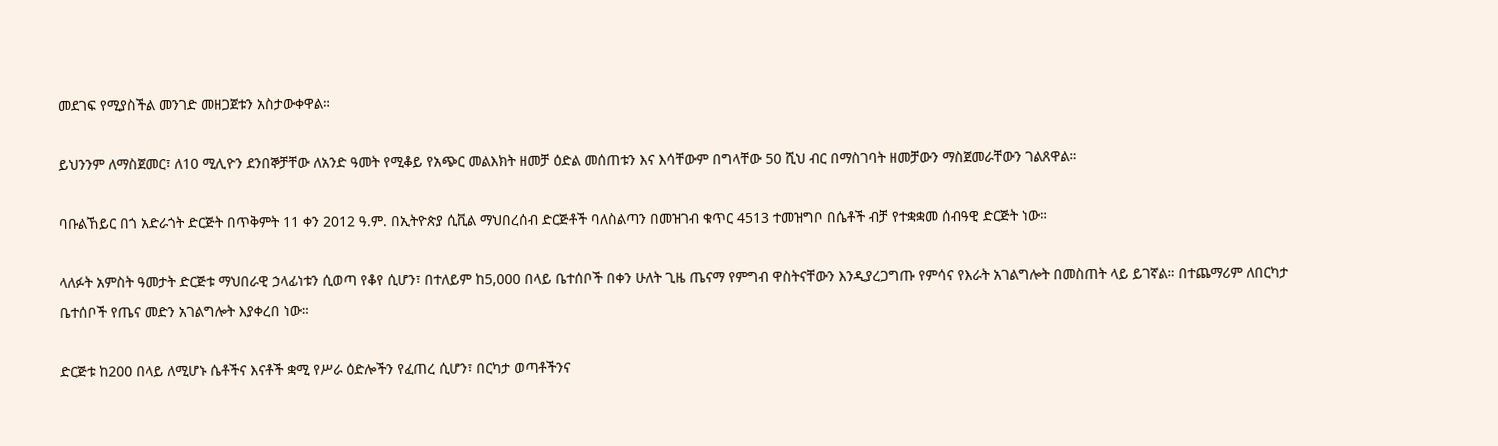መደገፍ የሚያስችል መንገድ መዘጋጀቱን አስታውቀዋል።

ይህንንም ለማስጀመር፣ ለ10 ሚሊዮን ደንበኞቻቸው ለአንድ ዓመት የሚቆይ የአጭር መልእክት ዘመቻ ዕድል መሰጠቱን እና እሳቸውም በግላቸው 50 ሺህ ብር በማስገባት ዘመቻውን ማስጀመራቸውን ገልጸዋል።

ባቡልኸይር በጎ አድራጎት ድርጅት በጥቅምት 11 ቀን 2012 ዓ.ም. በኢትዮጵያ ሲቪል ማህበረሰብ ድርጅቶች ባለስልጣን በመዝገብ ቁጥር 4513 ተመዝግቦ በሴቶች ብቻ የተቋቋመ ሰብዓዊ ድርጅት ነው።

ላለፉት አምስት ዓመታት ድርጅቱ ማህበራዊ ኃላፊነቱን ሲወጣ የቆየ ሲሆን፣ በተለይም ከ5,000 በላይ ቤተሰቦች በቀን ሁለት ጊዜ ጤናማ የምግብ ዋስትናቸውን እንዲያረጋግጡ የምሳና የእራት አገልግሎት በመስጠት ላይ ይገኛል። በተጨማሪም ለበርካታ ቤተሰቦች የጤና መድን አገልግሎት እያቀረበ ነው።

ድርጅቱ ከ200 በላይ ለሚሆኑ ሴቶችና እናቶች ቋሚ የሥራ ዕድሎችን የፈጠረ ሲሆን፣ በርካታ ወጣቶችንና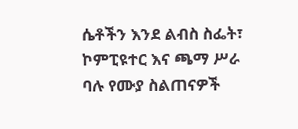ሴቶችን እንደ ልብስ ስፌት፣ ኮምፒዩተር እና ጫማ ሥራ ባሉ የሙያ ስልጠናዎች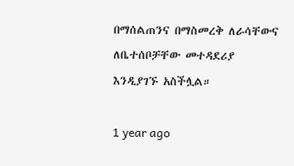በማሰልጠንና በማስመረቅ ለራሳቸውና ለቤተሰቦቻቸው መተዳደሪያ እንዲያገኙ አስችሏል።

1 year ago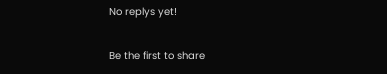No replys yet!

Be the first to share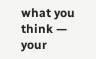what you think — your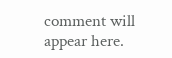comment will appear here.